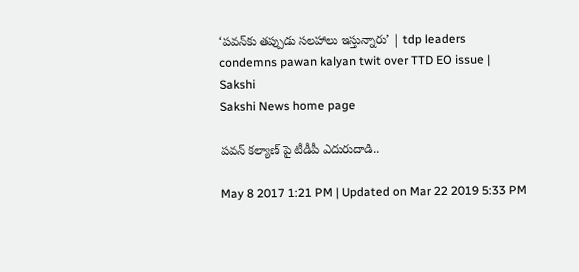‘పవన్‌కు తప్పుడు సలహాలు ఇస్తున్నారు’ | tdp leaders condemns pawan kalyan twit over TTD EO issue | Sakshi
Sakshi News home page

పవన్‌ కల్యాణ్‌ పై టీడీపీ ఎదురుదాడి..

May 8 2017 1:21 PM | Updated on Mar 22 2019 5:33 PM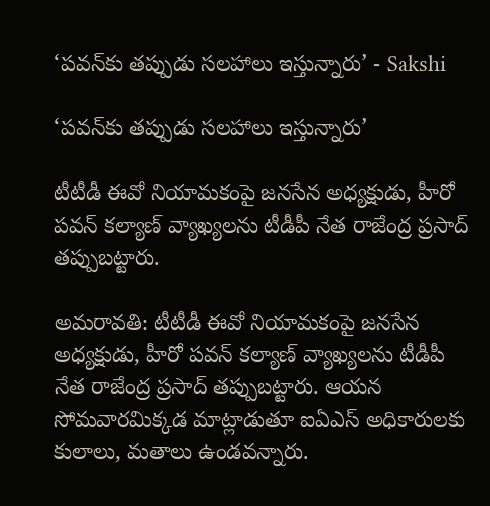‘పవన్‌కు తప్పుడు సలహాలు ఇస్తున్నారు’ - Sakshi

‘పవన్‌కు తప్పుడు సలహాలు ఇస్తున్నారు’

టీటీడీ ఈవో నియామకంపై జనసేన అధ్యక్షుడు, హీరో పవన్‌ కల్యాణ్‌ వ్యాఖ్యలను టీడీపీ నేత రాజేంద్ర ప్రసాద్‌ తప్పుబట్టారు.

అమరావతి: టీటీడీ ఈవో నియామకంపై జనసేన అధ్యక్షుడు, హీరో పవన్‌ కల్యాణ్‌ వ్యాఖ్యలను టీడీపీ నేత రాజేంద్ర ప్రసాద్‌ తప్పుబట్టారు. ఆయన సోమవారమిక్కడ మాట్లాడుతూ ఐఏఎస్‌ అధికారులకు కులాలు, మతాలు ఉండవన్నారు.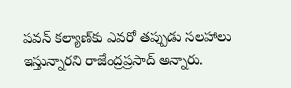పవన్‌ కల్యాణ్‌కు ఎవరో తప్పుడు సలహాలు ఇస్తున్నారని రాజేంద్రప్రసాద్‌ అన్నారు.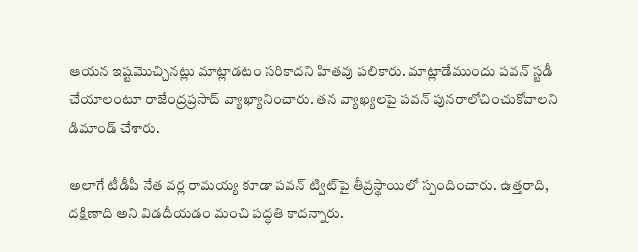ఆయన ఇష్టమొచ్చినట్లు మాట్లాడటం సరికాదని హితవు పలికారు. మాట్లాడేముందు పవన్‌ స్టడీ చేయాలంటూ రాజేంద్రప్రసాద్‌ వ్యాఖ్యానించారు. తన వ్యాఖ్యలపై పవన్‌ పునరాలోచించుకోవాలని డిమాండ్‌ చేశారు.

అలాగే టీడీపీ నేత వర్ల రామయ్య కూడా పవన్‌ ట్విట్‌పై తీవ్రస్థాయిలో స్పందించారు. ఉత్తరాది, దక్షిణాది అని విడదీయడం మంచి పద్ధతి కాదన్నారు.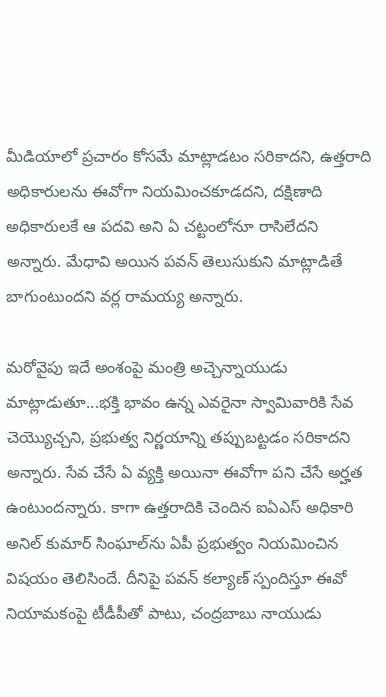మీడియాలో ప్రచారం కోసమే మాట్లాడటం సరికాదని, ఉత్తరాది అధికారులను ఈవోగా నియమించకూడదని, దక్షిణాది అధికారులకే ఆ పదవి అని ఏ చట్టంలోనూ రాసిలేదని అన్నారు. మేధావి అయిన పవన్‌ తెలుసుకుని మాట్లాడితే బాగుంటుందని వర్ల రామయ్య అన్నారు.

మరోవైపు ఇదే అంశంపై మంత్రి అచ్చెన్నాయుడు మాట్లాడుతూ...భక్తి భావం ఉన్న ఎవరైనా స్వామివారికి సేవ చెయ్యొచ్చని, ప్రభుత్వ నిర్ణయాన్ని తప్పుబట్టడం సరికాదని అన్నారు. సేవ చేసే ఏ వ్యక్తి అయినా ఈవోగా పని చేసే అర్హత ఉంటుందన్నారు. కాగా ఉత్తరాదికి చెందిన ఐఏఎస్‌ అధికారి అనిల్‌ కుమార్‌ సింఘాల్‌ను ఏపీ ప్రభుత్వం నియమించిన విషయం తెలిసిందే. దీనిపై పవన్‌ కల్యాణ్‌ స్పందిస్తూ ఈవో నియామకంపై టీడీపీతో పాటు, చంద్రబాబు నాయుడు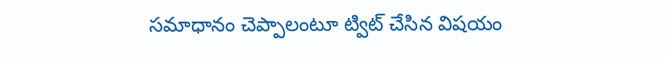సమాధానం చెప్పాలంటూ ట్విట్‌ చేసిన విషయం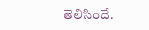తెలిసిందే.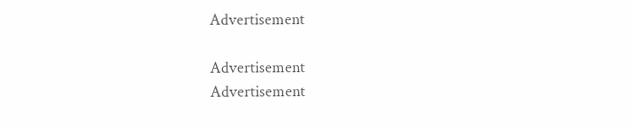Advertisement

Advertisement
Advertisement